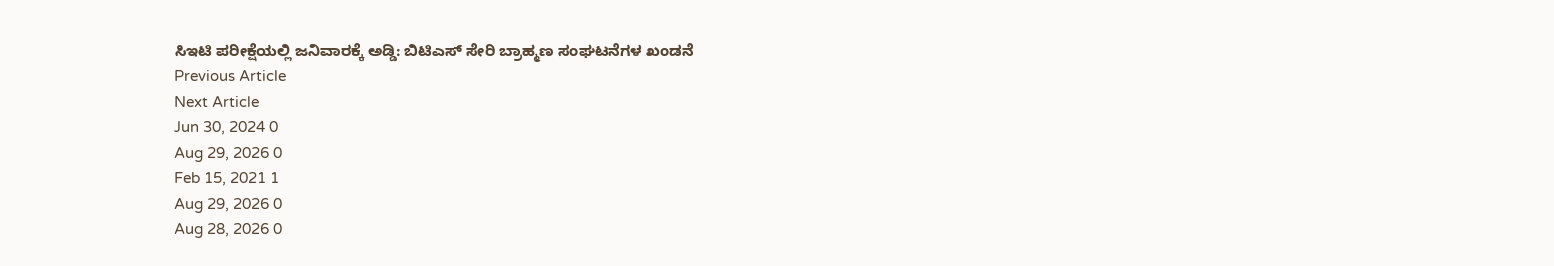ಸಿಇಟಿ ಪರೀಕ್ಷೆಯಲ್ಲಿ ಜನಿವಾರಕ್ಕೆ ಅಡ್ಡಿ: ಬಿಟಿಎಸ್ ಸೇರಿ ಬ್ರಾಹ್ಮಣ ಸಂಘಟನೆಗಳ ಖಂಡನೆ
Previous Article
Next Article
Jun 30, 2024 0
Aug 29, 2026 0
Feb 15, 2021 1
Aug 29, 2026 0
Aug 28, 2026 0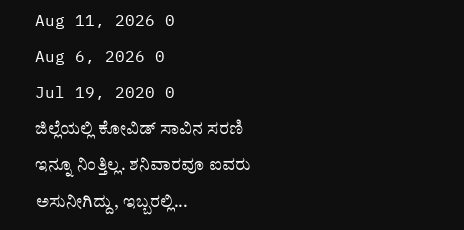Aug 11, 2026 0
Aug 6, 2026 0
Jul 19, 2020 0
ಜಿಲ್ಲೆಯಲ್ಲಿ ಕೋವಿಡ್ ಸಾವಿನ ಸರಣಿ ಇನ್ನೂ ನಿಂತ್ತಿಲ್ಲ. ಶನಿವಾರವೂ ಐವರು ಅಸುನೀಗಿದ್ದು, ಇಬ್ಬರಲ್ಲಿ...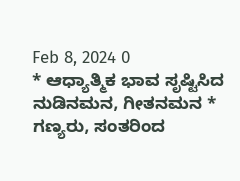Feb 8, 2024 0
* ಆಧ್ಯಾತ್ಮಿಕ ಭಾವ ಸೃಷ್ಟಿಸಿದ ನುಡಿನಮನ, ಗೀತನಮನ * ಗಣ್ಯರು, ಸಂತರಿಂದ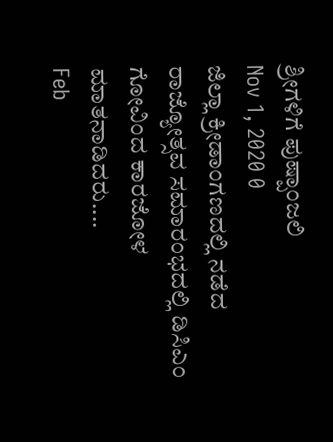ಶ್ರೀಗಳಿಗೆ ಪುಷ್ಪಾಂಜಲಿ
Nov 1, 2020 0
ಜಿಲ್ಲಾ ಕ್ರೀಡಾಂಗಣದಲ್ಲಿ ನಡೆದ ರಾಜ್ಯೋತ್ಸವ ಸಮಾರಂಭದಲ್ಲಿ ಡಿಸಿಎಂ ಗೋವಿಂದ ಕಾರಜೋಳ ಮಾತನಾಡಿದರು....
Feb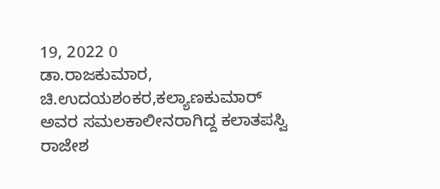19, 2022 0
ಡಾ.ರಾಜಕುಮಾರ, ಚಿ.ಉದಯಶಂಕರ,ಕಲ್ಯಾಣಕುಮಾರ್ ಅವರ ಸಮಲಕಾಲೀನರಾಗಿದ್ದ ಕಲಾತಪಸ್ವಿ ರಾಜೇಶ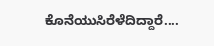ಕೊನೆಯುಸಿರೆಳೆದಿದ್ದಾರೆ....